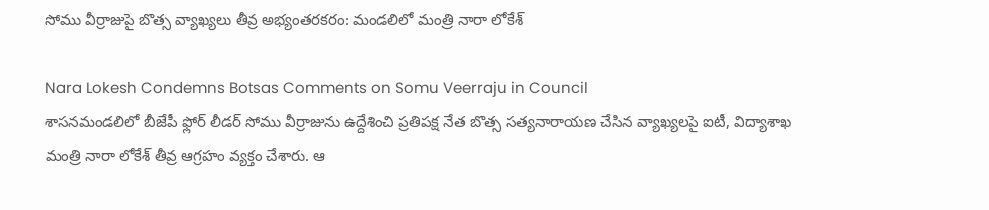సోము వీర్రాజుపై బొత్స వ్యాఖ్యలు తీవ్ర అభ్యంతరకరం: మండలిలో మంత్రి నారా లోకేశ్

Nara Lokesh Condemns Botsas Comments on Somu Veerraju in Council
శాసనమండలిలో బీజేపీ ఫ్లోర్ లీడర్ సోము వీర్రాజును ఉద్దేశించి ప్రతిపక్ష నేత బొత్స సత్యనారాయణ చేసిన వ్యాఖ్యలపై ఐటీ, విద్యాశాఖ మంత్రి నారా లోకేశ్ తీవ్ర ఆగ్రహం వ్యక్తం చేశారు. ఆ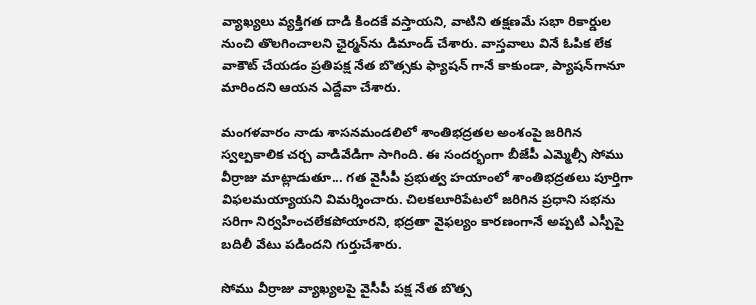వ్యాఖ్యలు వ్యక్తిగత దాడి కిందకే వస్తాయని, వాటిని తక్షణమే సభా రికార్డుల నుంచి తొలగించాలని ఛైర్మన్‌ను డిమాండ్ చేశారు. వాస్తవాలు వినే ఓపిక లేక వాకౌట్ చేయడం ప్రతిపక్ష నేత బొత్సకు ఫ్యాషన్ గానే కాకుండా, ప్యాషన్‌గానూ మారిందని ఆయన ఎద్దేవా చేశారు.

మంగళవారం నాడు శాసనమండలిలో శాంతిభద్రతల అంశంపై జరిగిన స్వల్పకాలిక చర్చ వాడివేడిగా సాగింది. ఈ సందర్భంగా బీజేపీ ఎమ్మెల్సీ సోము వీర్రాజు మాట్లాడుతూ... గత వైసీపీ ప్రభుత్వ హయాంలో శాంతిభద్రతలు పూర్తిగా విఫలమయ్యాయని విమర్శించారు. చిలకలూరిపేటలో జరిగిన ప్రధాని సభను సరిగా నిర్వహించలేకపోయారని, భద్రతా వైఫల్యం కారణంగానే అప్పటి ఎస్పీపై బదిలీ వేటు పడిందని గుర్తుచేశారు.

సోము వీర్రాజు వ్యాఖ్యలపై వైసీపీ పక్ష నేత బొత్స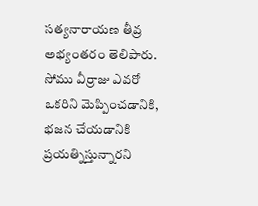సత్యనారాయణ తీవ్ర అభ్యంతరం తెలిపారు. సోము వీర్రాజు ఎవరో ఒకరిని మెప్పించడానికి, భజన చేయడానికి ప్రయత్నిస్తున్నారని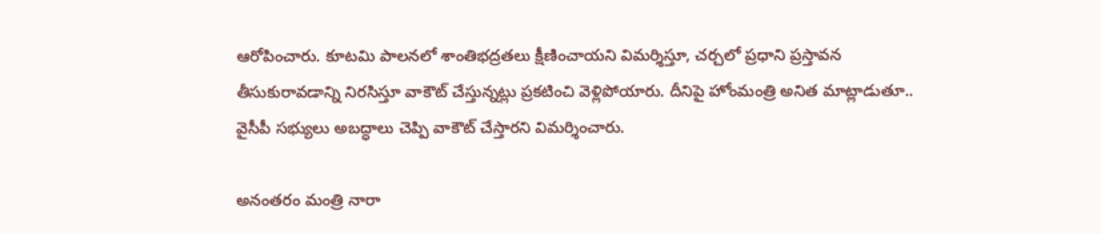ఆరోపించారు. కూటమి పాలనలో శాంతిభద్రతలు క్షీణించాయని విమర్శిస్తూ, చర్చలో ప్రధాని ప్రస్తావన తీసుకురావడాన్ని నిరసిస్తూ వాకౌట్ చేస్తున్నట్లు ప్రకటించి వెళ్లిపోయారు. దీనిపై హోంమంత్రి అనిత మాట్లాడుతూ.. వైసీపీ సభ్యులు అబద్ధాలు చెప్పి వాకౌట్ చేస్తారని విమర్శించారు.

అనంతరం మంత్రి నారా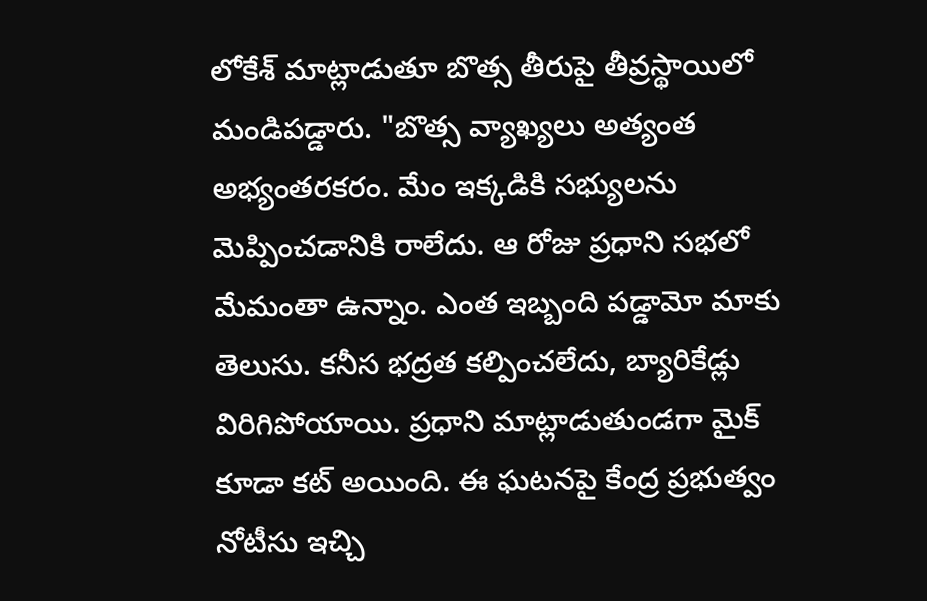లోకేశ్ మాట్లాడుతూ బొత్స తీరుపై తీవ్రస్థాయిలో మండిపడ్డారు. "బొత్స వ్యాఖ్యలు అత్యంత అభ్యంతరకరం. మేం ఇక్కడికి సభ్యులను మెప్పించడానికి రాలేదు. ఆ రోజు ప్రధాని సభలో మేమంతా ఉన్నాం. ఎంత ఇబ్బంది పడ్డామో మాకు తెలుసు. కనీస భద్రత కల్పించలేదు, బ్యారికేడ్లు విరిగిపోయాయి. ప్రధాని మాట్లాడుతుండగా మైక్ కూడా కట్ అయింది. ఈ ఘటనపై కేంద్ర ప్రభుత్వం నోటీసు ఇచ్చి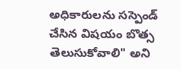అధికారులను సస్పెండ్ చేసిన విషయం బొత్స తెలుసుకోవాలి" అని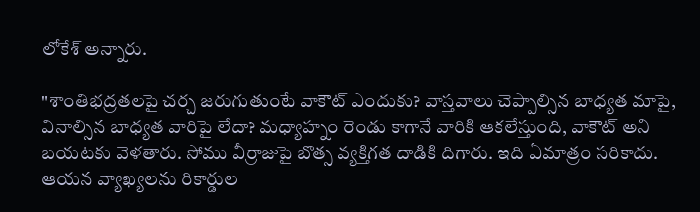లోకేశ్ అన్నారు.

"శాంతిభద్రతలపై చర్చ జరుగుతుంటే వాకౌట్ ఎందుకు? వాస్తవాలు చెప్పాల్సిన బాధ్యత మాపై, వినాల్సిన బాధ్యత వారిపై లేదా? మధ్యాహ్నం రెండు కాగానే వారికి ఆకలేస్తుంది, వాకౌట్ అని బయటకు వెళతారు. సోము వీర్రాజుపై బొత్స వ్యక్తిగత దాడికి దిగారు. ఇది ఏమాత్రం సరికాదు. ఆయన వ్యాఖ్యలను రికార్డుల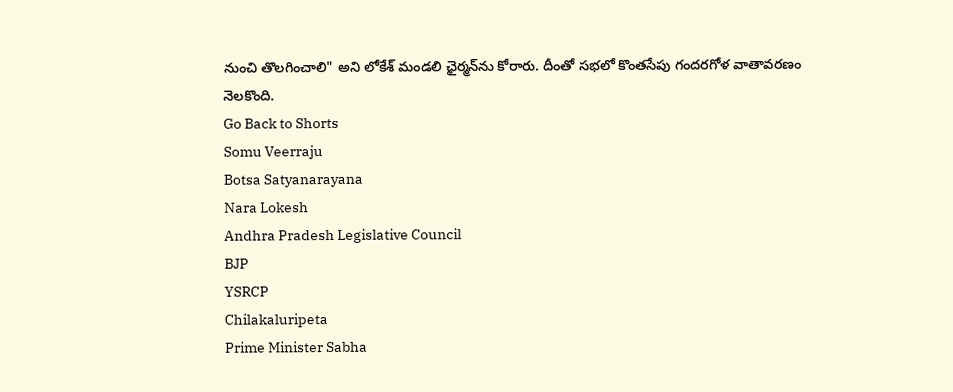నుంచి తొలగించాలి" అని లోకేశ్ మండలి ఛైర్మన్‌ను కోరారు. దీంతో సభలో కొంతసేపు గందరగోళ వాతావరణం నెలకొంది.
Go Back to Shorts
Somu Veerraju
Botsa Satyanarayana
Nara Lokesh
Andhra Pradesh Legislative Council
BJP
YSRCP
Chilakaluripeta
Prime Minister Sabha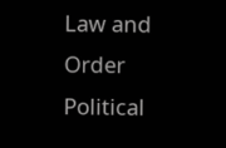Law and Order
Political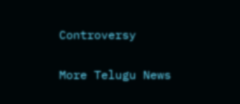Controversy

More Telugu News